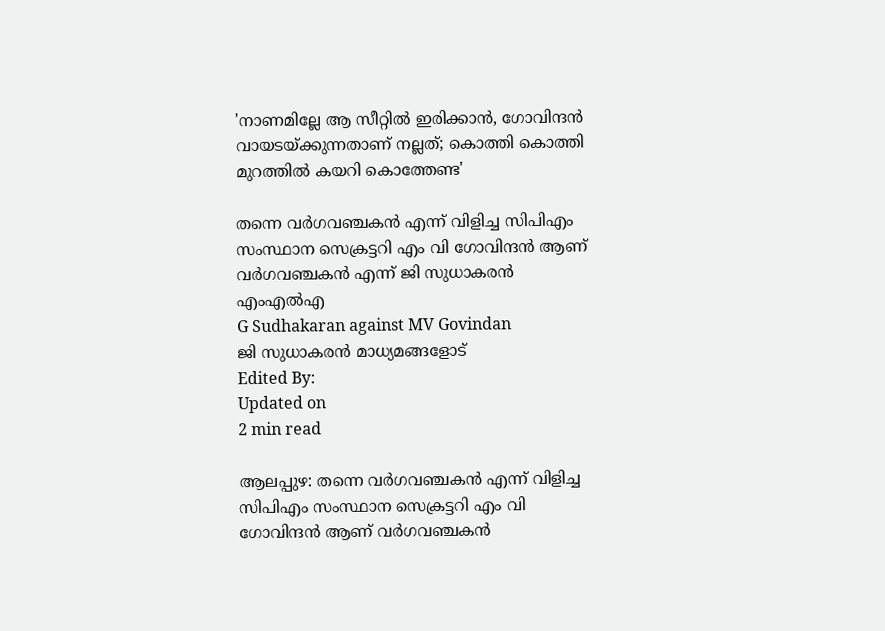'നാണമില്ലേ ആ സീറ്റില്‍ ഇരിക്കാന്‍, ഗോവിന്ദന്‍ വായടയ്ക്കുന്നതാണ് നല്ലത്; കൊത്തി കൊത്തി മുറത്തില്‍ കയറി കൊത്തേണ്ട'

തന്നെ വര്‍ഗവഞ്ചകന്‍ എന്ന് വിളിച്ച സിപിഎം സംസ്ഥാന സെക്രട്ടറി എം വി ഗോവിന്ദന്‍ ആണ് വര്‍ഗവഞ്ചകന്‍ എന്ന് ജി സുധാകരന്‍ എംഎല്‍എ
G Sudhakaran against MV Govindan
ജി സുധാകരന്‍ മാധ്യമങ്ങളോട്
Edited By:
Updated on
2 min read

ആലപ്പുഴ: തന്നെ വര്‍ഗവഞ്ചകന്‍ എന്ന് വിളിച്ച സിപിഎം സംസ്ഥാന സെക്രട്ടറി എം വി ഗോവിന്ദന്‍ ആണ് വര്‍ഗവഞ്ചകന്‍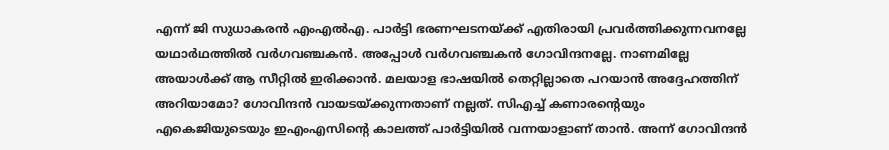എന്ന് ജി സുധാകരന്‍ എംഎല്‍എ. പാര്‍ട്ടി ഭരണഘടനയ്ക്ക് എതിരായി പ്രവര്‍ത്തിക്കുന്നവനല്ലേ യഥാര്‍ഥത്തില്‍ വര്‍ഗവഞ്ചകന്‍. അപ്പോള്‍ വര്‍ഗവഞ്ചകന്‍ ഗോവിന്ദനല്ലേ. നാണമില്ലേ അയാള്‍ക്ക് ആ സീറ്റില്‍ ഇരിക്കാന്‍. മലയാള ഭാഷയില്‍ തെറ്റില്ലാതെ പറയാന്‍ അദ്ദേഹത്തിന് അറിയാമോ? ഗോവിന്ദന്‍ വായടയ്ക്കുന്നതാണ് നല്ലത്. സിഎച്ച് കണാരന്റെയും എകെജിയുടെയും ഇഎംഎസിന്റെ കാലത്ത് പാര്‍ട്ടിയില്‍ വന്നയാളാണ് താന്‍. അന്ന് ഗോവിന്ദന്‍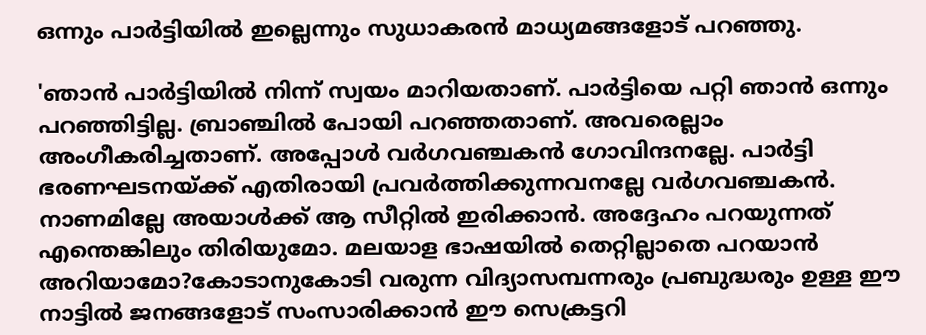ഒന്നും പാര്‍ട്ടിയില്‍ ഇല്ലെന്നും സുധാകരന്‍ മാധ്യമങ്ങളോട് പറഞ്ഞു.

'ഞാന്‍ പാര്‍ട്ടിയില്‍ നിന്ന് സ്വയം മാറിയതാണ്. പാര്‍ട്ടിയെ പറ്റി ഞാന്‍ ഒന്നും പറഞ്ഞിട്ടില്ല. ബ്രാഞ്ചില്‍ പോയി പറഞ്ഞതാണ്. അവരെല്ലാം അംഗീകരിച്ചതാണ്. അപ്പോള്‍ വര്‍ഗവഞ്ചകന്‍ ഗോവിന്ദനല്ലേ. പാര്‍ട്ടി ഭരണഘടനയ്ക്ക് എതിരായി പ്രവര്‍ത്തിക്കുന്നവനല്ലേ വര്‍ഗവഞ്ചകന്‍. നാണമില്ലേ അയാള്‍ക്ക് ആ സീറ്റില്‍ ഇരിക്കാന്‍. അദ്ദേഹം പറയുന്നത് എന്തെങ്കിലും തിരിയുമോ. മലയാള ഭാഷയില്‍ തെറ്റില്ലാതെ പറയാന്‍ അറിയാമോ?കോടാനുകോടി വരുന്ന വിദ്യാസമ്പന്നരും പ്രബുദ്ധരും ഉള്ള ഈ നാട്ടില്‍ ജനങ്ങളോട് സംസാരിക്കാന്‍ ഈ സെക്രട്ടറി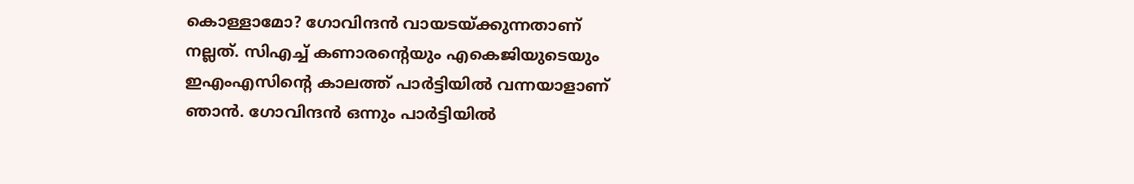കൊള്ളാമോ? ഗോവിന്ദന്‍ വായടയ്ക്കുന്നതാണ് നല്ലത്. സിഎച്ച് കണാരന്റെയും എകെജിയുടെയും ഇഎംഎസിന്റെ കാലത്ത് പാര്‍ട്ടിയില്‍ വന്നയാളാണ് ഞാന്‍. ഗോവിന്ദന്‍ ഒന്നും പാര്‍ട്ടിയില്‍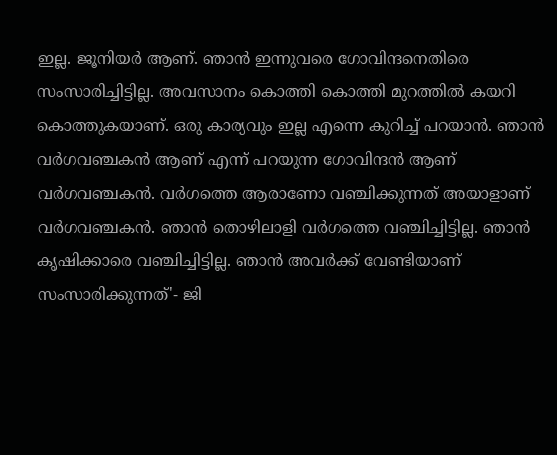ഇല്ല. ജൂനിയര്‍ ആണ്. ഞാന്‍ ഇന്നുവരെ ഗോവിന്ദനെതിരെ സംസാരിച്ചിട്ടില്ല. അവസാനം കൊത്തി കൊത്തി മുറത്തില്‍ കയറി കൊത്തുകയാണ്. ഒരു കാര്യവും ഇല്ല എന്നെ കുറിച്ച് പറയാന്‍. ഞാന്‍ വര്‍ഗവഞ്ചകന്‍ ആണ് എന്ന് പറയുന്ന ഗോവിന്ദന്‍ ആണ് വര്‍ഗവഞ്ചകന്‍. വര്‍ഗത്തെ ആരാണോ വഞ്ചിക്കുന്നത് അയാളാണ് വര്‍ഗവഞ്ചകന്‍. ഞാന്‍ തൊഴിലാളി വര്‍ഗത്തെ വഞ്ചിച്ചിട്ടില്ല. ഞാന്‍ കൃഷിക്കാരെ വഞ്ചിച്ചിട്ടില്ല. ഞാന്‍ അവര്‍ക്ക് വേണ്ടിയാണ് സംസാരിക്കുന്നത്'- ജി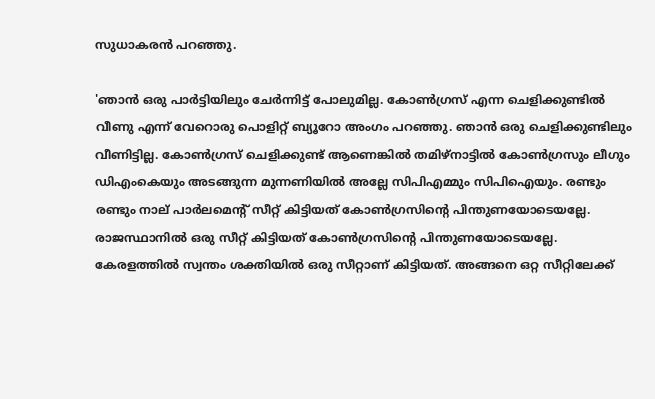സുധാകരന്‍ പറഞ്ഞു.

'ഞാന്‍ ഒരു പാര്‍ട്ടിയിലും ചേര്‍ന്നിട്ട് പോലുമില്ല. കോണ്‍ഗ്രസ് എന്ന ചെളിക്കുണ്ടില്‍ വീണു എന്ന് വേറൊരു പൊളിറ്റ് ബ്യൂറോ അംഗം പറഞ്ഞു. ഞാന്‍ ഒരു ചെളിക്കുണ്ടിലും വീണിട്ടില്ല. കോണ്‍ഗ്രസ് ചെളിക്കുണ്ട് ആണെങ്കില്‍ തമിഴ്‌നാട്ടില്‍ കോണ്‍ഗ്രസും ലീഗും ഡിഎംകെയും അടങ്ങുന്ന മുന്നണിയില്‍ അല്ലേ സിപിഎമ്മും സിപിഐയും. രണ്ടും രണ്ടും നാല് പാര്‍ലമെന്റ് സീറ്റ് കിട്ടിയത് കോണ്‍ഗ്രസിന്റെ പിന്തുണയോടെയല്ലേ. രാജസ്ഥാനില്‍ ഒരു സീറ്റ് കിട്ടിയത് കോണ്‍ഗ്രസിന്റെ പിന്തുണയോടെയല്ലേ. കേരളത്തില്‍ സ്വന്തം ശക്തിയില്‍ ഒരു സീറ്റാണ് കിട്ടിയത്. അങ്ങനെ ഒറ്റ സീറ്റിലേക്ക്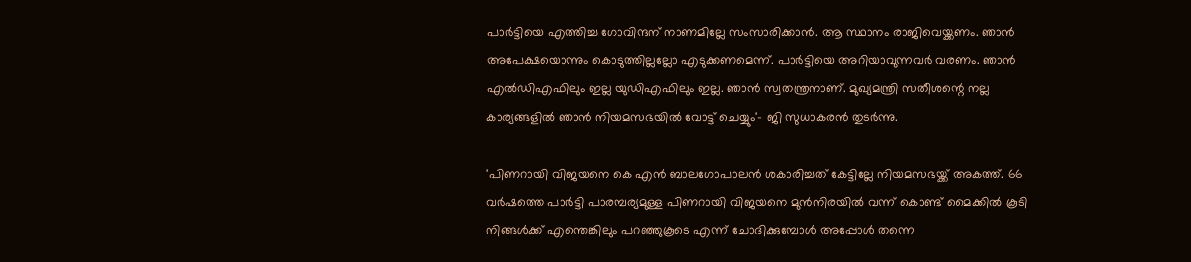പാര്‍ട്ടിയെ എത്തിച്ച ഗോവിന്ദന് നാണമില്ലേ സംസാരിക്കാന്‍. ആ സ്ഥാനം രാജിവെയ്ക്കണം. ഞാന്‍ അപേക്ഷയൊന്നും കൊടുത്തില്ലല്ലോ എടുക്കണമെന്ന്. പാര്‍ട്ടിയെ അറിയാവുന്നവര്‍ വരണം. ഞാന്‍ എല്‍ഡിഎഫിലും ഇല്ല യുഡിഎഫിലും ഇല്ല. ഞാന്‍ സ്വതന്ത്രനാണ്. മുഖ്യമന്ത്രി സതീശന്റെ നല്ല കാര്യങ്ങളില്‍ ഞാന്‍ നിയമസഭയില്‍ വോട്ട് ചെയ്യും'- ജി സുധാകരന്‍ തുടര്‍ന്നു.

'പിണറായി വിജയനെ കെ എന്‍ ബാലഗോപാലന്‍ ശകാരിച്ചത് കേട്ടില്ലേ നിയമസഭയ്ക്ക് അകത്ത്. 66 വര്‍ഷത്തെ പാര്‍ട്ടി പാരമ്പര്യമുള്ള പിണറായി വിജയനെ മുന്‍നിരയില്‍ വന്ന് കൊണ്ട് മൈക്കില്‍ കൂടി നിങ്ങള്‍ക്ക് എന്തെങ്കിലും പറഞ്ഞുകൂടെ എന്ന് ചോദിക്കുമ്പോള്‍ അപ്പോള്‍ തന്നെ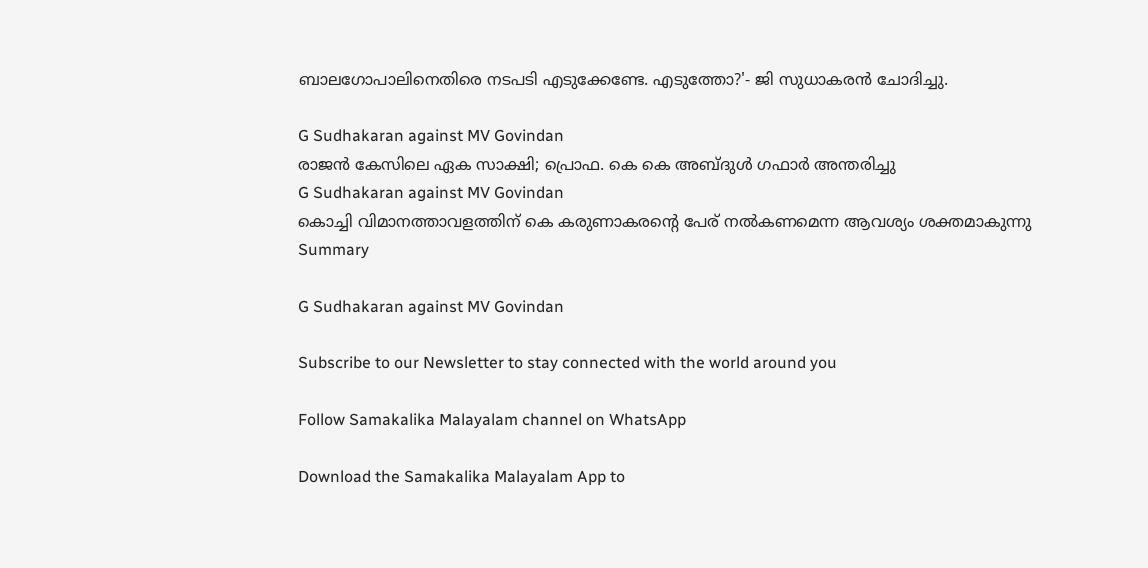ബാലഗോപാലിനെതിരെ നടപടി എടുക്കേണ്ടേ. എടുത്തോ?'- ജി സുധാകരന്‍ ചോദിച്ചു.

G Sudhakaran against MV Govindan
രാജന്‍ കേസിലെ ഏക സാക്ഷി; പ്രൊഫ. കെ കെ അബ്ദുള്‍ ഗഫാര്‍ അന്തരിച്ചു
G Sudhakaran against MV Govindan
കൊച്ചി വിമാനത്താവളത്തിന് കെ കരുണാകരന്റെ പേര് നല്‍കണമെന്ന ആവശ്യം ശക്തമാകുന്നു
Summary

G Sudhakaran against MV Govindan

Subscribe to our Newsletter to stay connected with the world around you

Follow Samakalika Malayalam channel on WhatsApp

Download the Samakalika Malayalam App to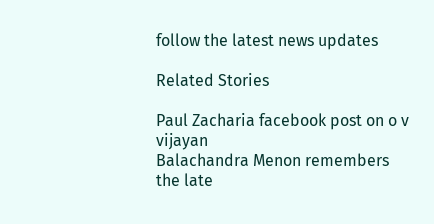follow the latest news updates

Related Stories

Paul Zacharia facebook post on o v vijayan
Balachandra Menon remembers the late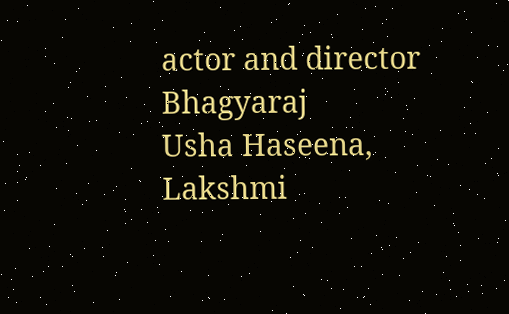actor and director Bhagyaraj
Usha Haseena, Lakshmi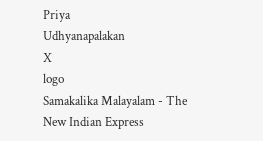Priya
Udhyanapalakan
X
logo
Samakalika Malayalam - The New Indian Express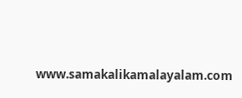www.samakalikamalayalam.com